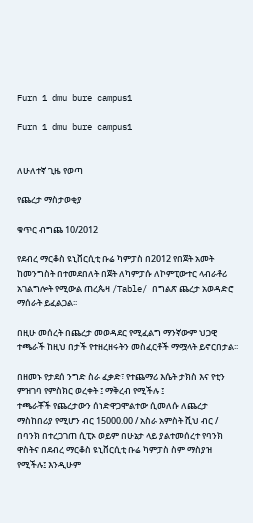Furn 1 dmu bure campus1

Furn 1 dmu bure campus1


ለሁለተኛ ጊዜ የወጣ

የጨረታ ማስታወቂያ

ቁጥር ብግጨ 10/2012

የደብረ ማርቆስ ዩኒቨርሲቲ ቡሬ ካምፓስ በ2012 የበጀት አመት ከመንግስት በተመደበለት በጀት ለካምፓሱ ለኮምፒውተር ላብራቶሪ አገልግሎት የሚውል ጠረጴዛ /Table/ በግልጽ ጨረታ አወዳድሮ ማሰራት ይፈልጋል፡፡

በዚሁ መሰረት በጨረታ መወዳደር የሚፈልግ ማንኛውም ህጋዊ ተጫራች ከዚህ በታች የተዘረዘሩትን መስፈርቶች ማሟላት ይኖርበታል፡፡

በዘመኑ የታደሰ ንግድ ስራ ፈቃድ፣ የተጨማሪ እሴት ታክስ እና የቲን ምዝገባ የምስክር ወረቀት ፤ ማቅረብ የሚችሉ ፤
ተጫራቾች የጨረታውን ሰነድዋጋሞልተው ሲመለሱ ለጨረታ ማስከበሪያ የሚሆን ብር 15000.00 / አስራ አምስት ሺህ ብር / በባንክ በተረጋገጠ ሲፒኦ ወይም በሁኔታ ላይ ያልተመሰረተ የባንክ ዋስትና በደብረ ማርቆስ ዩኒቨርሲቲ ቡሬ ካምፓስ ስም ማስያዝ የሚችሉ፤ እንዲሁም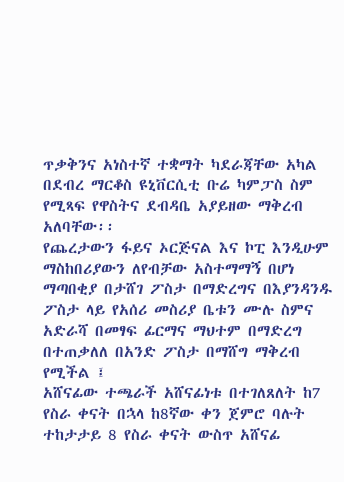ጥቃቅንና አነስተኛ ተቋማት ካደራጃቸው አካል በደብረ ማርቆስ ዩኒቨርሲቲ ቡሬ ካምፓስ ስም የሚጻፍ የዋስትና ደብዳቤ አያይዘው ማቅረብ አለባቸው፡፡
የጨረታውን ፋይና ኦርጅናል እና ኮፒ እንዲሁም ማስከበሪያውን ለየብቻው አስተማማኝ በሆነ ማጣበቂያ በታሸገ ፖስታ በማድረግና በእያንዳንዱ ፖስታ ላይ የአሰሪ መስሪያ ቤቱን ሙሉ ስምና አድራሻ በመፃፍ ፊርማና ማህተም በማድረግ በተጠቃለለ በአንድ ፖስታ በማሸግ ማቅረብ የሚችል ፤
አሸናፊው ተጫራች አሸናፊነቱ በተገለጸለት ከ7 የስራ ቀናት በኋላ ከ8ኛው ቀን ጀምሮ ባሉት ተከታታይ 8 የስራ ቀናት ውስጥ አሸናፊ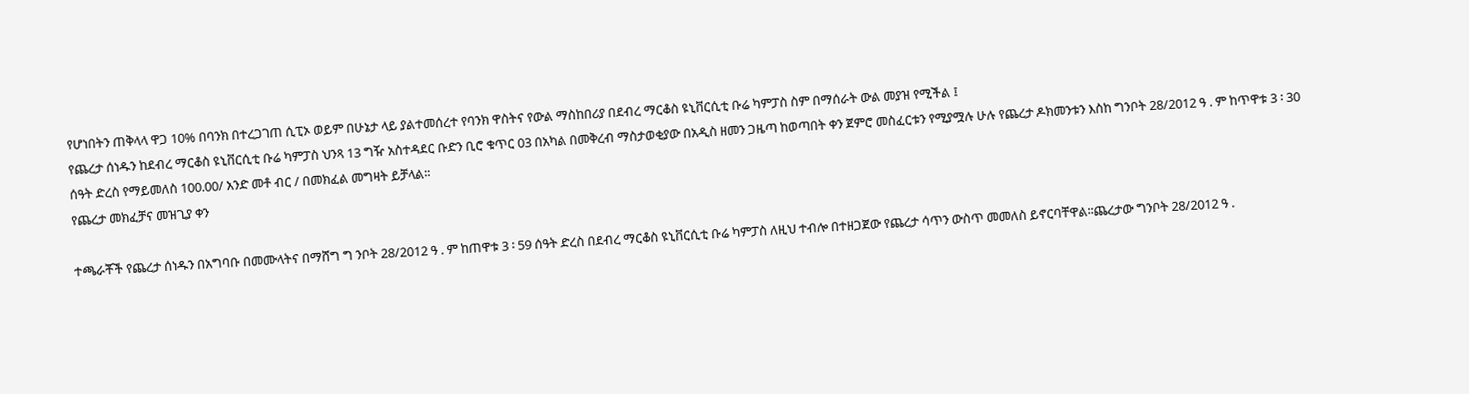የሆነበትን ጠቅላላ ዋጋ 10% በባንክ በተረጋገጠ ሲፒኦ ወይም በሁኔታ ላይ ያልተመሰረተ የባንክ ዋስትና የውል ማስከበሪያ በደብረ ማርቆስ ዩኒቨርሲቲ ቡሬ ካምፓስ ስም በማሰራት ውል መያዝ የሚችል ፤
የጨረታ ሰነዱን ከደብረ ማርቆስ ዩኒቨርሲቲ ቡሬ ካምፓስ ህንጻ 13 ግዥ አስተዳደር ቡድን ቢሮ ቁጥር 03 በአካል በመቅረብ ማስታወቂያው በአዲስ ዘመን ጋዜጣ ከወጣበት ቀን ጀምሮ መስፈርቱን የሚያሟሉ ሁሉ የጨረታ ዶክመንቱን እስከ ግንቦት 28/2012 ዓ . ም ከጥዋቱ 3 ፡ 30 ሰዓት ድረስ የማይመለስ 100.00/ አንድ መቶ ብር / በመክፈል መግዛት ይቻላል፡፡
የጨረታ መክፈቻና መዝጊያ ቀን

ተጫራቾች የጨረታ ሰነዱን በአግባቡ በመሙላትና በማሸግ ግ ንቦት 28/2012 ዓ . ም ከጠዋቱ 3 ፡ 59 ሰዓት ድረስ በደብረ ማርቆስ ዩኒቨርሲቲ ቡሬ ካምፓስ ለዚህ ተብሎ በተዘጋጀው የጨረታ ሳጥን ውስጥ መመለስ ይኖርባቸዋል፡፡ጨረታው ግንቦት 28/2012 ዓ .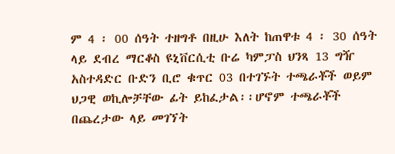ም 4 ፡ 00 ሰዓት ተዘግቶ በዚሁ እለት ከጠዋቱ 4 ፡ 30 ሰዓት ላይ ደብረ ማርቆስ ዩኒቨርሲቲ ቡሬ ካምፓስ ህንጻ 13 ግዥ አስተዳድር ቡድን ቢሮ ቁጥር 03 በተገኙት ተጫራቾች ወይም ህጋዊ ወኪሎቻቸው ፊት ይከፈታል፡፡ሆኖም ተጫራቾች በጨረታው ላይ መገኘት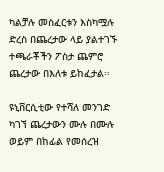ካልቻሉ መስፈርቱን እስካሟሉ ድረስ በጨረታው ላይ ያልተገኙ ተጫራቾችን ፖስታ ጨምሮ ጨረታው በእለቱ ይከፈታል፡፡

ዩኒቨርሲቲው የተሻለ መንገድ ካገኘ ጨረታውን ሙሉ በሙሉ ወይም በከፊል የመሰረዝ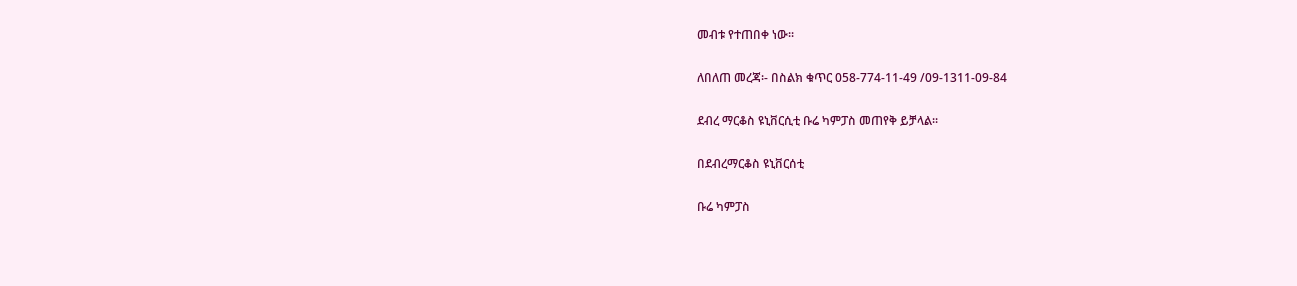መብቱ የተጠበቀ ነው፡፡

ለበለጠ መረጃ፡- በስልክ ቁጥር 058-774-11-49 /09-1311-09-84

ደብረ ማርቆስ ዩኒቨርሲቲ ቡሬ ካምፓስ መጠየቅ ይቻላል፡፡

በደብረማርቆስ ዩኒቨርሰቲ

ቡሬ ካምፓስ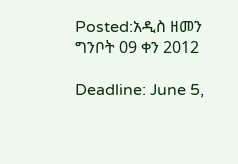Posted:አዲስ ዘመን ግንቦት 09 ቀን 2012

Deadline: June 5,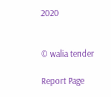2020


© walia tender

Report Page